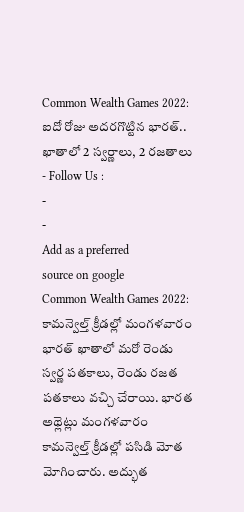Common Wealth Games 2022: ఐదో రోజు అదరగొట్టిన భారత్.. ఖాతాలో 2 స్వర్ణాలు, 2 రజతాలు
- Follow Us :
-
-
Add as a preferred
source on google
Common Wealth Games 2022: కామన్వెల్త్ క్రీడల్లో మంగళవారం భారత్ ఖాతాలో మరో రెండు స్వర్ణ పతకాలు, రెండు రజత పతకాలు వచ్చి చేరాయి. భారత అథ్లెట్లు మంగళవారం కామన్వెల్త్ క్రీడల్లో పసిడి మోత మోగించారు. అద్భుత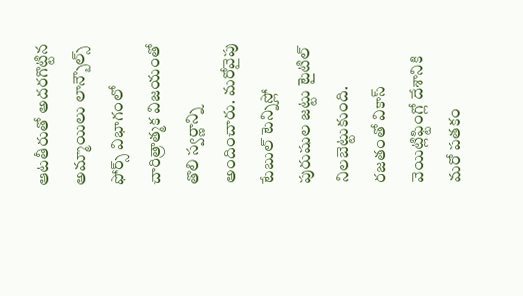ఆటతీరుతో అదరగొట్టిన అమ్మాయిలు లాన్బౌల్స్ ఫోర్స్ విభాగంలో చారిత్రాత్మక విజయంతో తొలి స్వర్ణాన్ని అందించారు. మరోవైపు టేబుల్ టెన్నిస్లో పురుషుల జట్టు టైటిల్ నిలబెట్టుకుంది. రజతంతో వికాస్ వెయిట్లిఫ్టింగ్లో దేశానికి మరో పతకం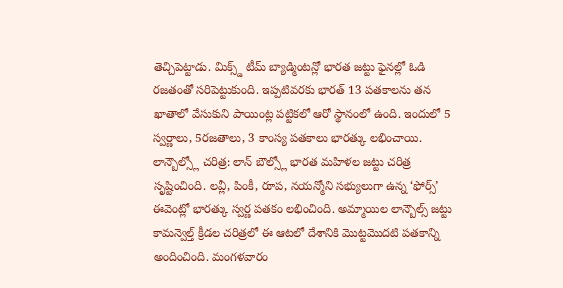తెచ్చిపెట్టాడు. మిక్స్డ్ టీమ్ బ్యాడ్మింటన్లో భారత జట్టు ఫైనల్లో ఓడి రజతంతో సరిపెట్టుకుంది. ఇప్పటివరకు భారత్ 13 పతకాలను తన ఖాతాలో వేసుకుని పాయింట్ల పట్టికలో ఆరో స్థానంలో ఉంది. ఇందులో 5 స్వర్ణాలు, 5రజతాలు, 3 కాంస్య పతకాలు భారత్కు లభించాయి.
లాన్బౌల్స్లో చరిత్ర: లాన్ బౌల్స్లో భారత మహిళల జట్టు చరిత్ర సృష్టించింది. లవ్లీ, పింకీ, రూప, నయన్మోని సభ్యులుగా ఉన్న ‘ఫోర్స్’ ఈవెంట్లో భారత్కు స్వర్ణ పతకం లభించింది. అమ్మాయిల లాన్బౌల్స్ జట్టు కామన్వెల్త్ క్రీడల చరిత్రలో ఈ ఆటలో దేశానికి మొట్టమొదటి పతకాన్ని అందించింది. మంగళవారం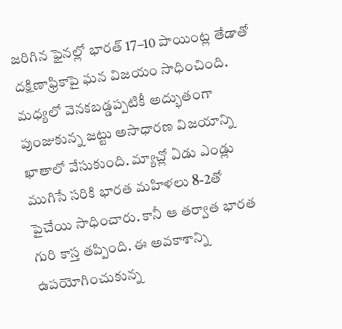జరిగిన ఫైనల్లో భారత్ 17–10 పాయింట్ల తేడాతో దక్షిణాఫ్రికాపై ఘన విజయం సాధించింది. మధ్యలో వెనకబడ్డప్పటికీ అద్భుతంగా పుంజుకున్న జట్టు అసాధారణ విజయాన్ని ఖాతాలో వేసుకుంది. మ్యాచ్లో ఏడు ఎండ్లు ముగిసే సరికి భారత మహిళలు 8-2తో పైచేయి సాధించారు. కానీ ఆ తర్వాత భారత గురి కాస్త తప్పింది. ఈ అవకాశాన్ని ఉపయోగించుకున్న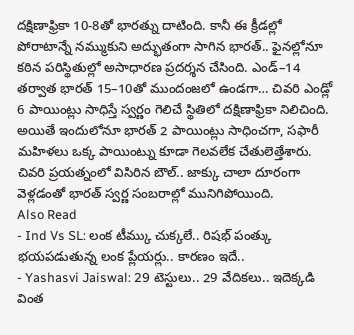దక్షిణాఫ్రికా 10-8తో భారత్ను దాటింది. కానీ ఈ క్రీడల్లో పోరాటాన్నే నమ్ముకుని అద్భుతంగా సాగిన భారత్.. ఫైనల్లోనూ కఠిన పరిస్థితుల్లో అసాధారణ ప్రదర్శన చేసింది. ఎండ్–14 తర్వాత భారత్ 15–10తో ముందంజలో ఉండగా… చివరి ఎండ్లో 6 పాయింట్లు సాధిస్తే స్వర్ణం గెలిచే స్థితిలో దక్షిణాఫ్రికా నిలిచింది. అయితే ఇందులోనూ భారత్ 2 పాయింట్లు సాధించగా, సఫారీ మహిళలు ఒక్క పాయింట్ను కూడా గెలవలేక చేతులెత్తేశారు. చివరి ప్రయత్నంలో విసిరిన బౌల్.. జాక్కు చాలా దూరంగా వెళ్లడంతో భారత్ స్వర్ణ సంబరాల్లో మునిగిపోయింది.
Also Read
- Ind Vs SL: లంక టీమ్కు చుక్కలే.. రిషభ్ పంత్కు భయపడుతున్న లంక ప్లేయర్లు.. కారణం ఇదే..
- Yashasvi Jaiswal: 29 టెస్టులు.. 29 వేదికలు.. ఇదెక్కడి వింత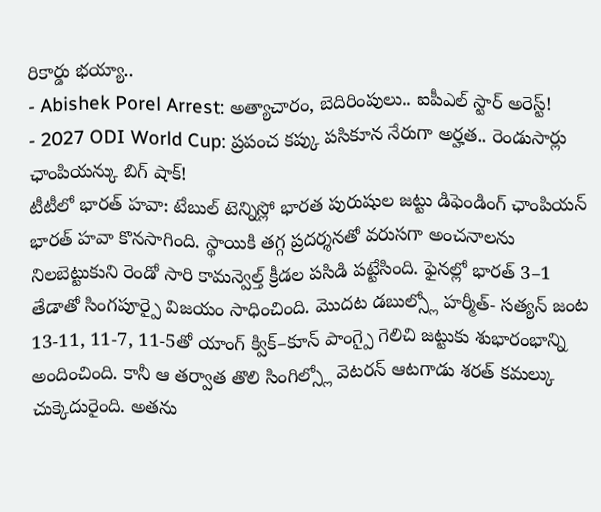రికార్డు భయ్యా..
- Abishek Porel Arrest: అత్యాచారం, బెదిరింపులు.. ఐపీఎల్ స్టార్ అరెస్ట్!
- 2027 ODI World Cup: ప్రపంచ కప్కు పసికూన నేరుగా అర్హత.. రెండుసార్లు ఛాంపియన్కు బిగ్ షాక్!
టీటీలో భారత్ హవా: టేబుల్ టెన్నిస్లో భారత పురుషుల జట్టు డిఫెండింగ్ ఛాంపియన్ భారత్ హవా కొనసాగింది. స్థాయికి తగ్గ ప్రదర్శనతో వరుసగా అంచనాలను నిలబెట్టుకుని రెండో సారి కామన్వెల్త్ క్రీడల పసిడి పట్టేసింది. ఫైనల్లో భారత్ 3–1 తేడాతో సింగపూర్పై విజయం సాధించింది. మొదట డబుల్స్లో హర్మీత్- సత్యన్ జంట 13-11, 11-7, 11-5తో యాంగ్ క్విక్–కూన్ పాంగ్పై గెలిచి జట్టుకు శుభారంభాన్ని అందించింది. కానీ ఆ తర్వాత తొలి సింగిల్స్లో వెటరన్ ఆటగాడు శరత్ కమల్కు చుక్కెదురైంది. అతను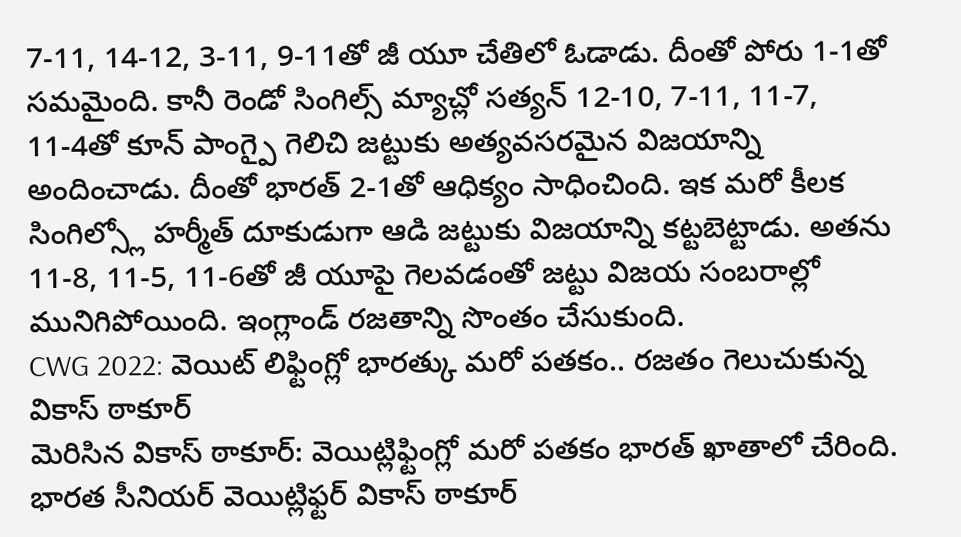7-11, 14-12, 3-11, 9-11తో జీ యూ చేతిలో ఓడాడు. దీంతో పోరు 1-1తో సమమైంది. కానీ రెండో సింగిల్స్ మ్యాచ్లో సత్యన్ 12-10, 7-11, 11-7, 11-4తో కూన్ పాంగ్పై గెలిచి జట్టుకు అత్యవసరమైన విజయాన్ని అందించాడు. దీంతో భారత్ 2-1తో ఆధిక్యం సాధించింది. ఇక మరో కీలక సింగిల్స్లో హర్మీత్ దూకుడుగా ఆడి జట్టుకు విజయాన్ని కట్టబెట్టాడు. అతను 11-8, 11-5, 11-6తో జీ యూపై గెలవడంతో జట్టు విజయ సంబరాల్లో మునిగిపోయింది. ఇంగ్లాండ్ రజతాన్ని సొంతం చేసుకుంది.
CWG 2022: వెయిట్ లిఫ్టింగ్లో భారత్కు మరో పతకం.. రజతం గెలుచుకున్న వికాస్ ఠాకూర్
మెరిసిన వికాస్ ఠాకూర్: వెయిట్లిఫ్టింగ్లో మరో పతకం భారత్ ఖాతాలో చేరింది. భారత సీనియర్ వెయిట్లిఫ్టర్ వికాస్ ఠాకూర్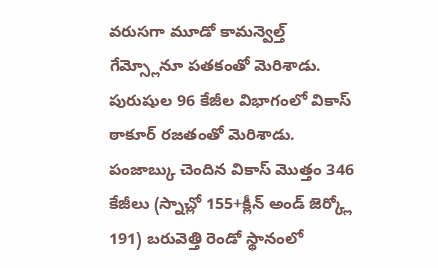వరుసగా మూడో కామన్వెల్త్ గేమ్స్లోనూ పతకంతో మెరిశాడు. పురుషుల 96 కేజీల విభాగంలో వికాస్ ఠాకూర్ రజతంతో మెరిశాడు. పంజాబ్కు చెందిన వికాస్ మొత్తం 346 కేజీలు (స్నాచ్లో 155+క్లీన్ అండ్ జెర్క్లో 191) బరువెత్తి రెండో స్థానంలో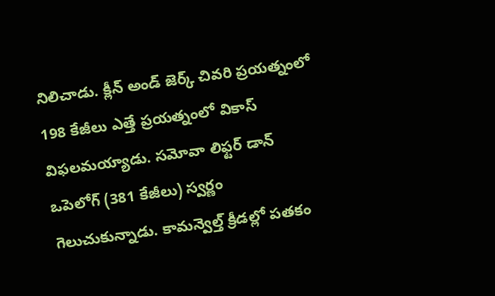నిలిచాడు. క్లీన్ అండ్ జెర్క్ చివరి ప్రయత్నంలో 198 కేజీలు ఎత్తే ప్రయత్నంలో వికాస్ విఫలమయ్యాడు. సమోవా లిఫ్టర్ డాన్ ఒపెలోగ్ (381 కేజీలు) స్వర్ణం గెలుచుకున్నాడు. కామన్వెల్త్ క్రీడల్లో పతకం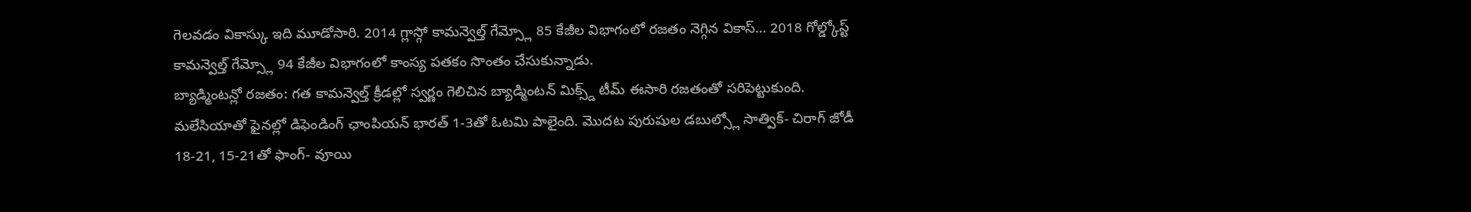గెలవడం వికాస్కు ఇది మూడోసారి. 2014 గ్లాస్గో కామన్వెల్త్ గేమ్స్లో 85 కేజీల విభాగంలో రజతం నెగ్గిన వికాస్… 2018 గోల్డ్కోస్ట్ కామన్వెల్త్ గేమ్స్లో 94 కేజీల విభాగంలో కాంస్య పతకం సొంతం చేసుకున్నాడు.
బ్యాడ్మింటన్లో రజతం: గత కామన్వెల్త్ క్రీడల్లో స్వర్ణం గెలిచిన బ్యాడ్మింటన్ మిక్స్డ్ టీమ్ ఈసారి రజతంతో సరిపెట్టుకుంది. మలేసియాతో ఫైనల్లో డిఫెండింగ్ ఛాంపియన్ భారత్ 1-3తో ఓటమి పాలైంది. మొదట పురుషుల డబుల్స్లో సాత్విక్- చిరాగ్ జోడీ 18-21, 15-21తో ఫాంగ్- వూయి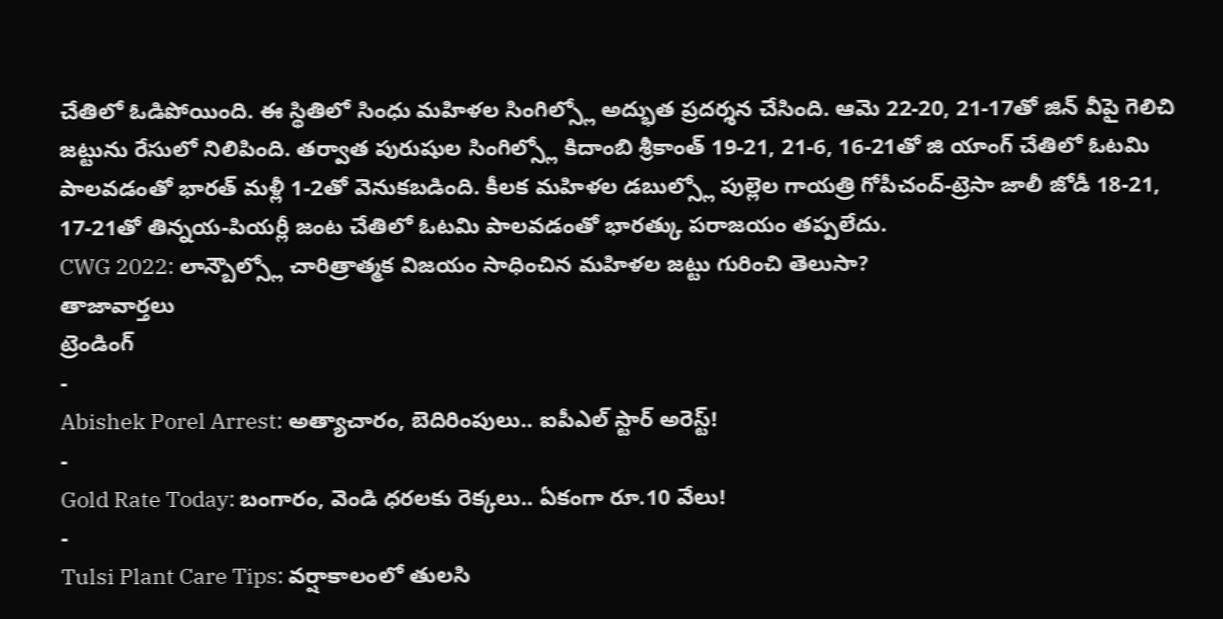చేతిలో ఓడిపోయింది. ఈ స్థితిలో సింధు మహిళల సింగిల్స్లో అద్భుత ప్రదర్శన చేసింది. ఆమె 22-20, 21-17తో జిన్ వీపై గెలిచి జట్టును రేసులో నిలిపింది. తర్వాత పురుషుల సింగిల్స్లో కిదాంబి శ్రీకాంత్ 19-21, 21-6, 16-21తో జి యాంగ్ చేతిలో ఓటమి పాలవడంతో భారత్ మళ్లీ 1-2తో వెనుకబడింది. కీలక మహిళల డబుల్స్లో పుల్లెల గాయత్రి గోపీచంద్-ట్రెసా జాలీ జోడీ 18-21, 17-21తో తిన్నయ-పియర్లీ జంట చేతిలో ఓటమి పాలవడంతో భారత్కు పరాజయం తప్పలేదు.
CWG 2022: లాన్బౌల్స్లో చారిత్రాత్మక విజయం సాధించిన మహిళల జట్టు గురించి తెలుసా?
తాజావార్తలు
ట్రెండింగ్
-
Abishek Porel Arrest: అత్యాచారం, బెదిరింపులు.. ఐపీఎల్ స్టార్ అరెస్ట్!
-
Gold Rate Today: బంగారం, వెండి ధరలకు రెక్కలు.. ఏకంగా రూ.10 వేలు!
-
Tulsi Plant Care Tips: వర్షాకాలంలో తులసి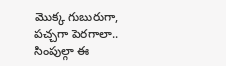మొక్క గుబురుగా, పచ్చగా పెరగాలా.. సింపుల్గా ఈ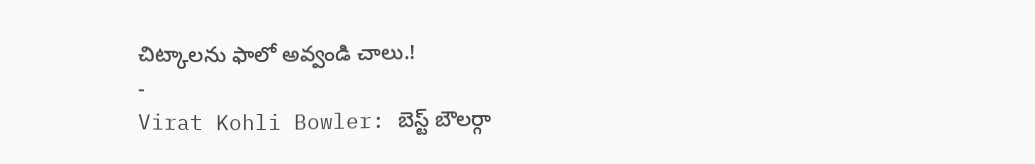చిట్కాలను ఫాలో అవ్వండి చాలు.!
-
Virat Kohli Bowler: బెస్ట్ బౌలర్గా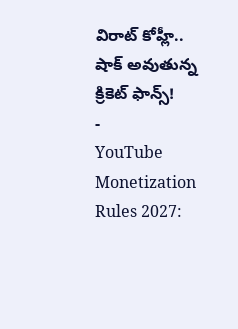విరాట్ కోహ్లీ.. షాక్ అవుతున్న క్రికెట్ ఫాన్స్!
-
YouTube Monetization Rules 2027: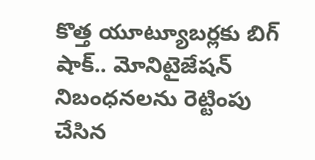కొత్త యూట్యూబర్లకు బిగ్ షాక్.. మోనిటైజేషన్ నిబంధనలను రెట్టింపు చేసిన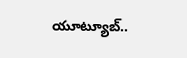యూట్యూబ్..